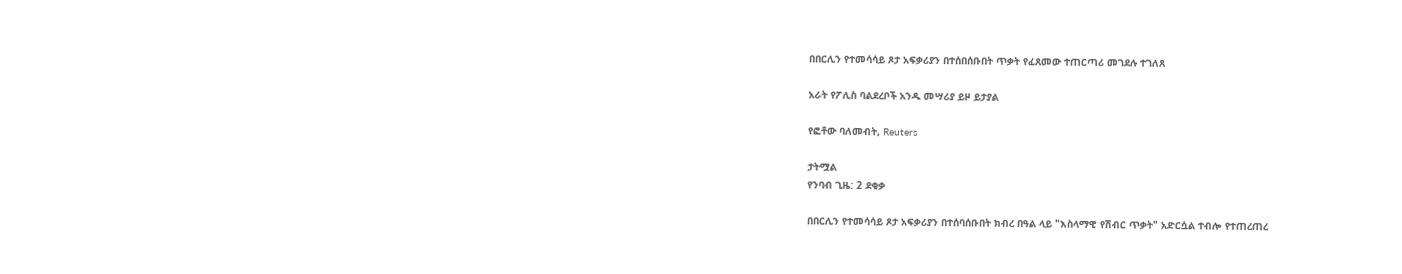በበርሊን የተመሳሳይ ጾታ አፍቃሪያን በተሰበሰቡበት ጥቃት የፈጸመው ተጠርጣሪ መገደሉ ተገለጸ

አራት የፖሊስ ባልደረቦች አንዱ መሣሪያ ይዞ ይታያል

የፎቶው ባለመብት, Reuters

ታትሟል
የንባብ ጊዜ: 2 ደቂቃ

በበርሊን የተመሳሳይ ጾታ አፍቃሪያን በተሰባሰቡበት ክብረ በዓል ላይ "እስላማዊ የሽብር ጥቃት" አድርሷል ተብሎ የተጠረጠረ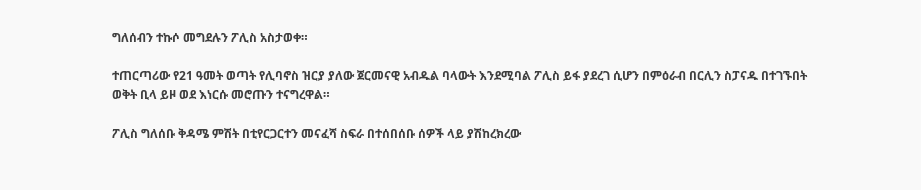ግለሰብን ተኩሶ መግደሉን ፖሊስ አስታወቀ።

ተጠርጣሪው የ21 ዓመት ወጣት የሊባኖስ ዝርያ ያለው ጀርመናዊ አብዱል ባላውት እንደሚባል ፖሊስ ይፋ ያደረገ ሲሆን በምዕራብ በርሊን ስፓናዱ በተገኙበት ወቅት ቢላ ይዞ ወደ እነርሱ መሮጡን ተናግረዋል።

ፖሊስ ግለሰቡ ቅዳሜ ምሽት በቲየርጋርተን መናፈሻ ስፍራ በተሰበሰቡ ሰዎች ላይ ያሽከረክረው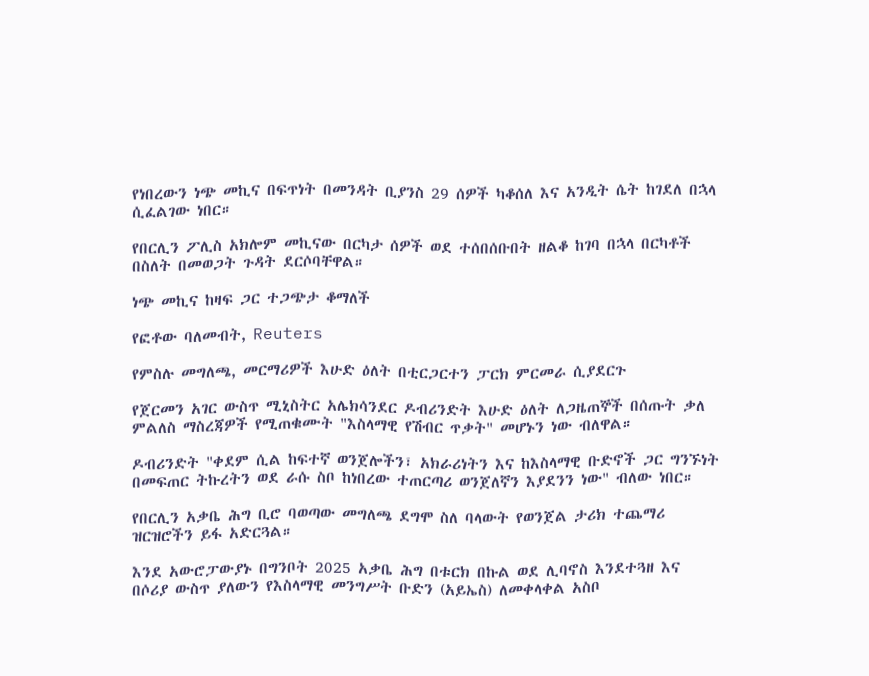የነበረውን ነጭ መኪና በፍጥነት በመንዳት ቢያንስ 29 ሰዎች ካቆሰለ እና አንዲት ሴት ከገደለ በኋላ ሲፈልገው ነበር።

የበርሊን ፖሊስ አክሎም መኪናው በርካታ ሰዎች ወደ ተሰበሰቡበት ዘልቆ ከገባ በኋላ በርካቶች በስለት በመወጋት ጉዳት ደርሶባቸዋል።

ነጭ መኪና ከዛፍ ጋር ተጋጭታ ቆማለች

የፎቶው ባለመብት, Reuters

የምስሉ መግለጫ, መርማሪዎች እሁድ ዕለት በቲርጋርተን ፓርክ ምርመራ ሲያደርጉ

የጀርመን አገር ውስጥ ሚኒስትር አሌክሳንደር ዶብሪንድት እሁድ ዕለት ለጋዜጠኞች በሰጡት ቃለ ምልለስ ማስረጃዎች የሚጠቁሙት "እስላማዊ የሽብር ጥቃት" መሆኑን ነው ብለዋል።

ዶብሪንድት "ቀደም ሲል ከፍተኛ ወንጀሎችን፣ አክራሪነትን እና ከእስላማዊ ቡድኖች ጋር ግንኙነት በመፍጠር ትኩረትን ወደ ራሱ ስቦ ከነበረው ተጠርጣሪ ወንጀለኛን እያደንን ነው" ብለው ነበር።

የበርሊን አቃቤ ሕግ ቢሮ ባወጣው መግለጫ ደግሞ ስለ ባላውት የወንጀል ታሪክ ተጨማሪ ዝርዝሮችን ይፋ አድርጓል።

እንደ አውሮፓውያኑ በግንቦት 2025 አቃቤ ሕግ በቱርክ በኩል ወደ ሊባኖስ እንደተጓዘ እና በሶሪያ ውስጥ ያለውን የእስላማዊ መንግሥት ቡድን (አይኤስ) ለመቀላቀል አስቦ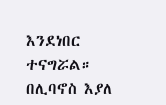እንደነበር ተናግሯል። በሊባኖስ እያለ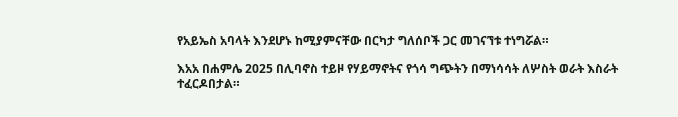የአይኤስ አባላት እንደሆኑ ከሚያምናቸው በርካታ ግለሰቦች ጋር መገናኘቱ ተነግሯል።

እአአ በሐምሌ 2025 በሊባኖስ ተይዞ የሃይማኖትና የጎሳ ግጭትን በማነሳሳት ለሦስት ወራት እስራት ተፈርዶበታል።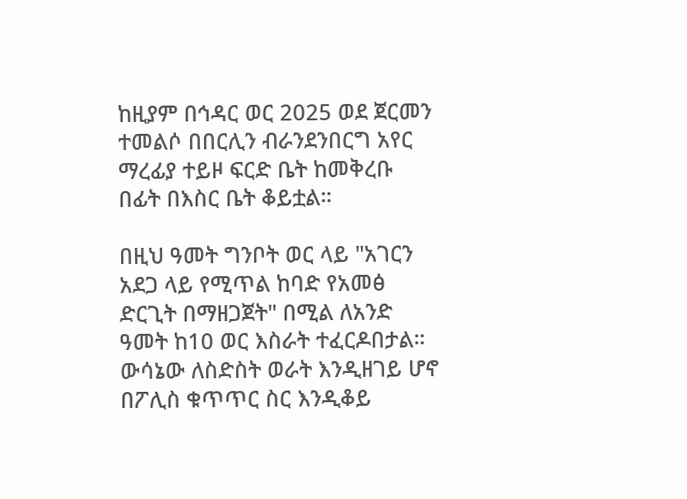ከዚያም በኅዳር ወር 2025 ወደ ጀርመን ተመልሶ በበርሊን ብራንደንበርግ አየር ማረፊያ ተይዞ ፍርድ ቤት ከመቅረቡ በፊት በእስር ቤት ቆይቷል።

በዚህ ዓመት ግንቦት ወር ላይ "አገርን አደጋ ላይ የሚጥል ከባድ የአመፅ ድርጊት በማዘጋጀት" በሚል ለአንድ ዓመት ከ10 ወር እስራት ተፈርዶበታል። ውሳኔው ለስድስት ወራት እንዲዘገይ ሆኖ በፖሊስ ቁጥጥር ስር እንዲቆይ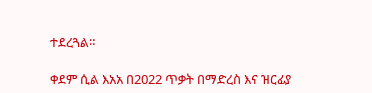ተደረጓል።

ቀደም ሲል እአአ በ2022 ጥቃት በማድረስ እና ዝርፊያ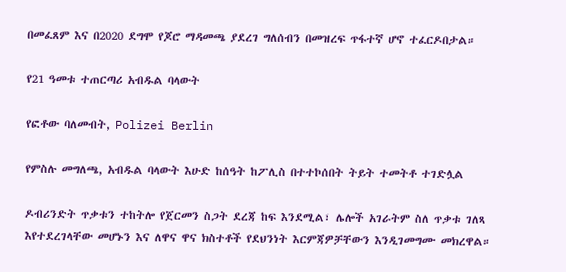በመፈጸም እና በ2020 ደግሞ የጆሮ ማዳመጫ ያደረገ ግለሰብን በመዝረፍ ጥፋተኛ ሆኖ ተፈርዶበታል።

የ21 ዓመቱ ተጠርጣሪ አብዱል ባላውት

የፎቶው ባለመብት, Polizei Berlin

የምስሉ መግለጫ, አብዱል ባላውት እሁድ ከሰዓት ከፖሊስ በተተኮሰበት ትይት ተመትቶ ተገድሏል

ዶብሪንድት ጥቃቱን ተከትሎ የጀርመን ስጋት ደረጃ ከፍ እንደሚል፣ ሌሎች አገራትም ስለ ጥቃቱ ገለጻ እየተደረገላቸው መሆኑን እና ለዋና ዋና ክስተቶች የደህንነት እርምጃዎቻቸውን እንዲገመግሙ መክረዋል።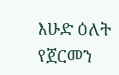እሁድ ዕለት የጀርመን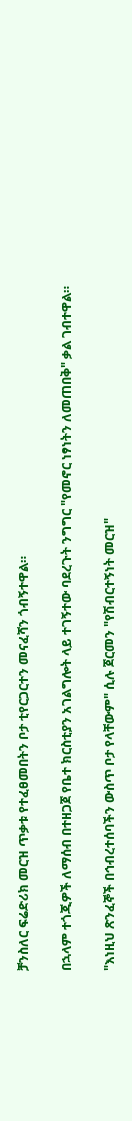ቻንስለር ፍሬድሪክ መርዝ ጥቃቱ የተፈፀመበትን ቦታ ቲየርጋርተን መናፈሻን ጎብኝተዋል።

በኋላም ተጎጂዎች ለማሰብ በተዘጋጀ የቤተ ክርስቲያን አገልግሎት ላይ ተገኝተው ባደረጉት ንግግር "የመኖር ነፃነትን ለመጠበቅ" ቃል ገብተዋል።

"እነዚህ ጽንፈኞች በኅብረተሰባችን ውስጥ ቦታ የላቸውም" ሲሉ ጀርመን "የሽብርተኝነት መርዝ"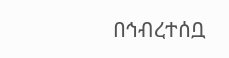በኅብረተሰቧ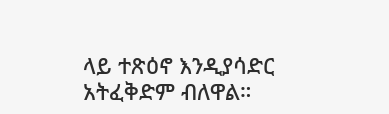ላይ ተጽዕኖ እንዲያሳድር አትፈቅድም ብለዋል።